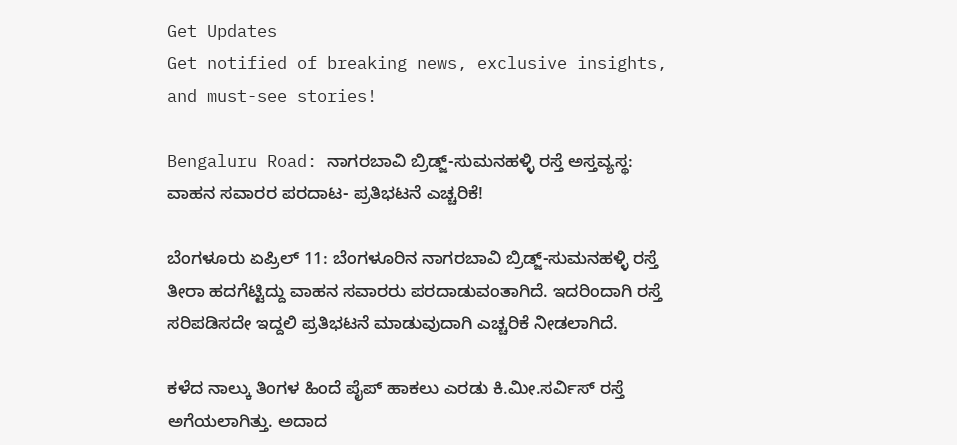Get Updates
Get notified of breaking news, exclusive insights, and must-see stories!

Bengaluru Road: ನಾಗರಬಾವಿ ಬ್ರಿಡ್ಜ್-ಸುಮನಹಳ್ಳಿ ರಸ್ತೆ ಅಸ್ತವ್ಯಸ್ಥ: ವಾಹನ ಸವಾರರ ಪರದಾಟ- ಪ್ರತಿಭಟನೆ ಎಚ್ಚರಿಕೆ!

ಬೆಂಗಳೂರು ಏಪ್ರಿಲ್ 11: ಬೆಂಗಳೂರಿನ ನಾಗರಬಾವಿ ಬ್ರಿಡ್ಜ್-ಸುಮನಹಳ್ಳಿ ರಸ್ತೆ ತೀರಾ ಹದಗೆಟ್ಟಿದ್ದು ವಾಹನ ಸವಾರರು ಪರದಾಡುವಂತಾಗಿದೆ. ಇದರಿಂದಾಗಿ ರಸ್ತೆ ಸರಿಪಡಿಸದೇ ಇದ್ದಲಿ ಪ್ರತಿಭಟನೆ ಮಾಡುವುದಾಗಿ ಎಚ್ಚರಿಕೆ ನೀಡಲಾಗಿದೆ.

ಕಳೆದ ನಾಲ್ಕು ತಿಂಗಳ ಹಿಂದೆ ಪೈಪ್ ಹಾಕಲು ಎರಡು ಕಿ.ಮೀ.ಸರ್ವಿಸ್ ರಸ್ತೆ ಅಗೆಯಲಾಗಿತ್ತು. ಅದಾದ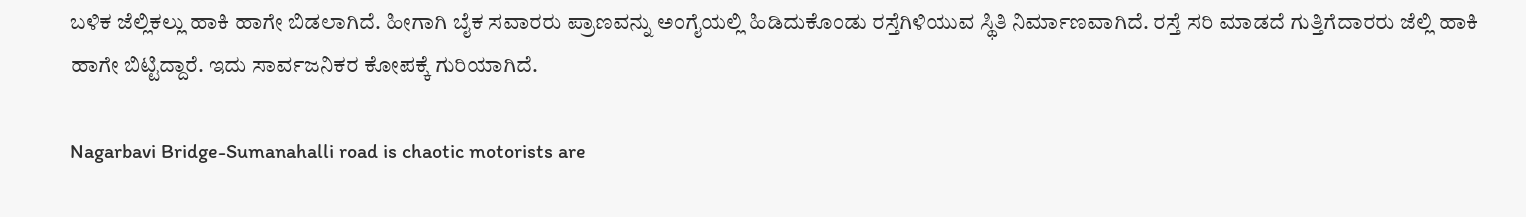ಬಳಿಕ ಜೆಲ್ಲಿಕಲ್ಲು ಹಾಕಿ ಹಾಗೇ ಬಿಡಲಾಗಿದೆ. ಹೀಗಾಗಿ ಬೈಕ ಸವಾರರು ಪ್ರಾಣವನ್ನು ಅಂಗೈಯಲ್ಲಿ ಹಿಡಿದುಕೊಂಡು ರಸ್ತೆಗಿಳಿಯುವ ಸ್ಥಿತಿ ನಿರ್ಮಾಣವಾಗಿದೆ. ರಸ್ತೆ ಸರಿ ಮಾಡದೆ ಗುತ್ತಿಗೆದಾರರು ಜೆಲ್ಲಿ ಹಾಕಿ ಹಾಗೇ ಬಿಟ್ಟಿದ್ದಾರೆ. ಇದು ಸಾರ್ವಜನಿಕರ ಕೋಪಕ್ಕೆ ಗುರಿಯಾಗಿದೆ.

Nagarbavi Bridge-Sumanahalli road is chaotic motorists are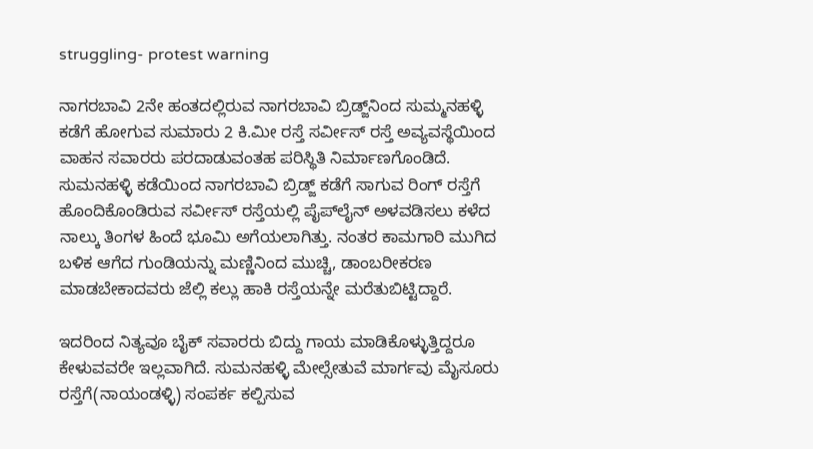struggling- protest warning

ನಾಗರಬಾವಿ 2ನೇ ಹಂತದಲ್ಲಿರುವ ನಾಗರಬಾವಿ ಬ್ರಿಡ್ಜ್‌ನಿಂದ ಸುಮ್ಮನಹಳ್ಳಿ ಕಡೆಗೆ ಹೋಗುವ ಸುಮಾರು 2 ಕಿ.ಮೀ ರಸ್ತೆ ಸರ್ವೀಸ್ ರಸ್ತೆ ಅವ್ಯವಸ್ಥೆಯಿಂದ ವಾಹನ ಸವಾರರು ಪರದಾಡುವಂತಹ ಪರಿಸ್ಥಿತಿ ನಿರ್ಮಾಣಗೊಂಡಿದೆ. ಸುಮನಹಳ್ಳಿ ಕಡೆಯಿಂದ ನಾಗರಬಾವಿ ಬ್ರಿಡ್ಜ್‌ ಕಡೆಗೆ ಸಾಗುವ ರಿಂಗ್ ರಸ್ತೆಗೆ ಹೊಂದಿಕೊಂಡಿರುವ ಸರ್ವೀಸ್ ರಸ್ತೆಯಲ್ಲಿ ಪೈಪ್‌ಲೈನ್ ಅಳವಡಿಸಲು ಕಳೆದ ನಾಲ್ಕು ತಿಂಗಳ ಹಿಂದೆ ಭೂಮಿ ಅಗೆಯಲಾಗಿತ್ತು. ನಂತರ ಕಾಮಗಾರಿ ಮುಗಿದ ಬಳಿಕ ಆಗೆದ ಗುಂಡಿಯನ್ನು ಮಣ್ಣಿನಿಂದ ಮುಚ್ಚಿ, ಡಾಂಬರೀಕರಣ ಮಾಡಬೇಕಾದವರು ಜೆಲ್ಲಿ ಕಲ್ಲು ಹಾಕಿ ರಸ್ತೆಯನ್ನೇ ಮರೆತುಬಿಟ್ಟಿದ್ದಾರೆ.

ಇದರಿಂದ ನಿತ್ಯವೂ ಬೈಕ್ ಸವಾರರು ಬಿದ್ದು ಗಾಯ ಮಾಡಿಕೊಳ್ಳುತ್ತಿದ್ದರೂ ಕೇಳುವವರೇ ಇಲ್ಲವಾಗಿದೆ. ಸುಮನಹಳ್ಳಿ ಮೇಲ್ಸೇತುವೆ ಮಾರ್ಗವು ಮೈಸೂರು ರಸ್ತೆಗೆ(ನಾಯಂಡಳ್ಳಿ) ಸಂಪರ್ಕ ಕಲ್ಪಿಸುವ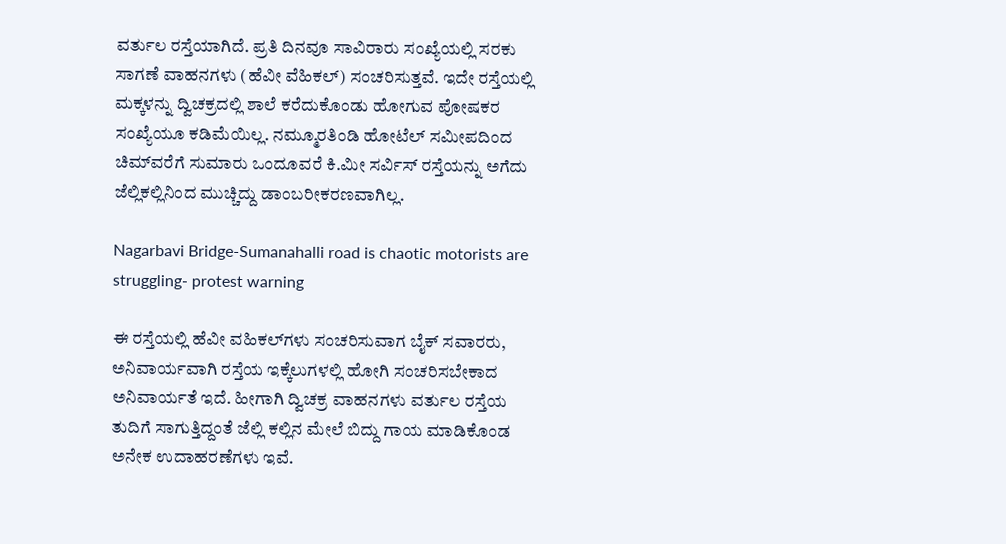ವರ್ತುಲ ರಸ್ತೆಯಾಗಿದೆ. ಪ್ರತಿ ದಿನವೂ ಸಾವಿರಾರು ಸಂಖ್ಯೆಯಲ್ಲಿ ಸರಕು ಸಾಗಣೆ ವಾಹನಗಳು (ಹೆವೀ ವೆಹಿಕಲ್) ಸಂಚರಿಸುತ್ತವೆ. ಇದೇ ರಸ್ತೆಯಲ್ಲಿ ಮಕ್ಕಳನ್ನು ದ್ವಿಚಕ್ರದಲ್ಲಿ ಶಾಲೆ ಕರೆದುಕೊಂಡು ಹೋಗುವ ಪೋಷಕರ ಸಂಖ್ಯೆಯೂ ಕಡಿಮೆಯಿಲ್ಲ. ನಮ್ಮೂರತಿಂಡಿ ಹೋಟೆಲ್ ಸಮೀಪದಿಂದ ಚಿಮ್‌ವರೆಗೆ ಸುಮಾರು ಒಂದೂವರೆ ಕಿ.ಮೀ ಸರ್ವಿಸ್ ರಸ್ತೆಯನ್ನು ಅಗೆದು ಜೆಲ್ಲಿಕಲ್ಲಿನಿಂದ ಮುಚ್ಚಿದ್ದು ಡಾಂಬರೀಕರಣವಾಗಿಲ್ಲ.

Nagarbavi Bridge-Sumanahalli road is chaotic motorists are struggling- protest warning

ಈ ರಸ್ತೆಯಲ್ಲಿ ಹೆವೀ ವಹಿಕಲ್‌ಗಳು ಸಂಚರಿಸುವಾಗ ಬೈಕ್ ಸವಾರರು, ಅನಿವಾರ್ಯವಾಗಿ ರಸ್ತೆಯ ಇಕ್ಕೆಲುಗಳಲ್ಲಿ ಹೋಗಿ ಸಂಚರಿಸಬೇಕಾದ ಅನಿವಾರ್ಯತೆ ಇದೆ. ಹೀಗಾಗಿ ದ್ವಿಚಕ್ರ ವಾಹನಗಳು ವರ್ತುಲ ರಸ್ತೆಯ ತುದಿಗೆ ಸಾಗುತ್ತಿದ್ದಂತೆ ಜೆಲ್ಲಿ ಕಲ್ಲಿನ ಮೇಲೆ ಬಿದ್ದು ಗಾಯ ಮಾಡಿಕೊಂಡ ಅನೇಕ ಉದಾಹರಣೆಗಳು ಇವೆ.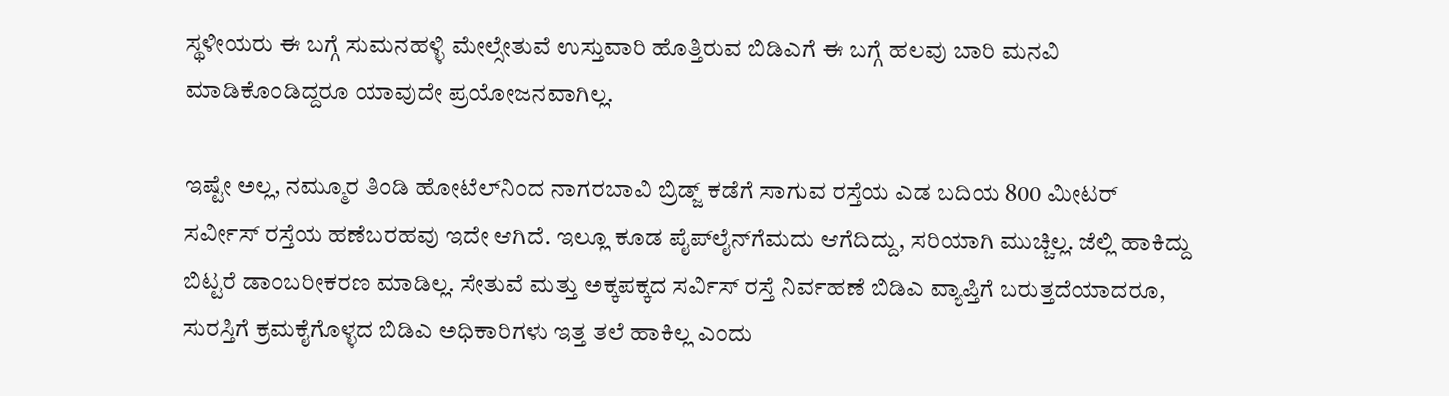ಸ್ಥಳೀಯರು ಈ ಬಗ್ಗೆ ಸುಮನಹಳ್ಳಿ ಮೇಲ್ಸೇತುವೆ ಉಸ್ತುವಾರಿ ಹೊತ್ತಿರುವ ಬಿಡಿಎಗೆ ಈ ಬಗ್ಗೆ ಹಲವು ಬಾರಿ ಮನವಿ ಮಾಡಿಕೊಂಡಿದ್ದರೂ ಯಾವುದೇ ಪ್ರಯೋಜನವಾಗಿಲ್ಲ.

ಇಷ್ಟೇ ಅಲ್ಲ, ನಮ್ಮೂರ ತಿಂಡಿ ಹೋಟೆಲ್‌ನಿಂದ ನಾಗರಬಾವಿ ಬ್ರಿಡ್ಜ್‌ ಕಡೆಗೆ ಸಾಗುವ ರಸ್ತೆಯ ಎಡ ಬದಿಯ 800 ಮೀಟರ್ ಸರ್ವೀಸ್ ರಸ್ತೆಯ ಹಣೆಬರಹವು ಇದೇ ಆಗಿದೆ. ಇಲ್ಲೂ ಕೂಡ ಪೈಪ್‌ಲೈನ್‌ಗೆಮದು ಆಗೆದಿದ್ದು, ಸರಿಯಾಗಿ ಮುಚ್ಚಿಲ್ಲ. ಜೆಲ್ಲಿ ಹಾಕಿದ್ದು ಬಿಟ್ಟರೆ ಡಾಂಬರೀಕರಣ ಮಾಡಿಲ್ಲ. ಸೇತುವೆ ಮತ್ತು ಅಕ್ಕಪಕ್ಕದ ಸರ್ವಿಸ್ ರಸ್ತೆ ನಿರ್ವಹಣೆ ಬಿಡಿಎ ವ್ಯಾಪ್ತಿಗೆ ಬರುತ್ತದೆಯಾದರೂ, ಸುರಸ್ತಿಗೆ ಕ್ರಮಕೈಗೊಳ್ಳದ ಬಿಡಿಎ ಅಧಿಕಾರಿಗಳು ಇತ್ತ ತಲೆ ಹಾಕಿಲ್ಲ ಎಂದು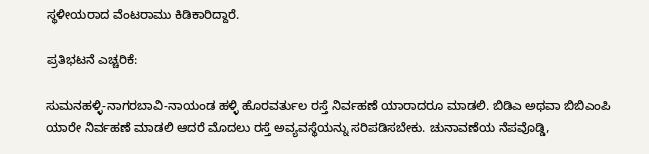ಸ್ಥಳೀಯರಾದ ವೆಂಟರಾಮು ಕಿಡಿಕಾರಿದ್ದಾರೆ.

ಪ್ರತಿಭಟನೆ ಎಚ್ಚರಿಕೆ:

ಸುಮನಹಳ್ಳಿ-ನಾಗರಬಾವಿ-ನಾಯಂಡ ಹಳ್ಳಿ ಹೊರವರ್ತುಲ ರಸ್ತೆ ನಿರ್ವಹಣೆ ಯಾರಾದರೂ ಮಾಡಲಿ. ಬಿಡಿಎ ಅಥವಾ ಬಿಬಿಎಂಪಿ ಯಾರೇ ನಿರ್ವಹಣೆ ಮಾಡಲಿ ಆದರೆ ಮೊದಲು ರಸ್ತೆ ಅವ್ಯವಸ್ಥೆಯನ್ನು ಸರಿಪಡಿಸಬೇಕು. ಚುನಾವಣೆಯ ನೆಪವೊಡ್ಡಿ,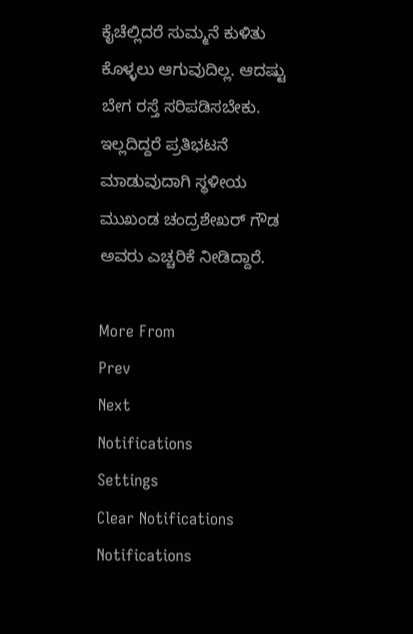ಕೈಚೆಲ್ಲಿದರೆ ಸುಮ್ಮನೆ ಕುಳಿತು ಕೊಳ್ಳಲು ಆಗುವುದಿಲ್ಲ. ಆದಷ್ಟು ಬೇಗ ರಸ್ತೆ ಸರಿಪಡಿಸಬೇಕು. ಇಲ್ಲದಿದ್ದರೆ ಪ್ರತಿಭಟನೆ ಮಾಡುವುದಾಗಿ ಸ್ಥಳೀಯ ಮುಖಂಡ ಚಂದ್ರಶೇಖರ್ ಗೌಡ ಅವರು ಎಚ್ಚರಿಕೆ ನೀಡಿದ್ದಾರೆ.

More From
Prev
Next
Notifications
Settings
Clear Notifications
Notifications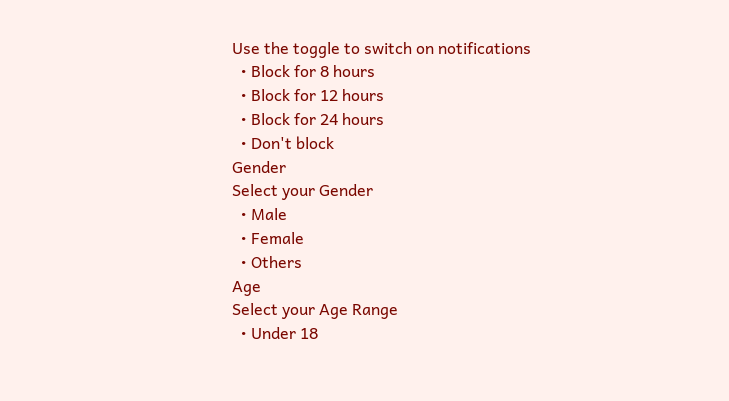Use the toggle to switch on notifications
  • Block for 8 hours
  • Block for 12 hours
  • Block for 24 hours
  • Don't block
Gender
Select your Gender
  • Male
  • Female
  • Others
Age
Select your Age Range
  • Under 18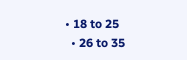• 18 to 25
  • 26 to 35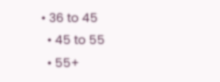• 36 to 45
  • 45 to 55
  • 55+